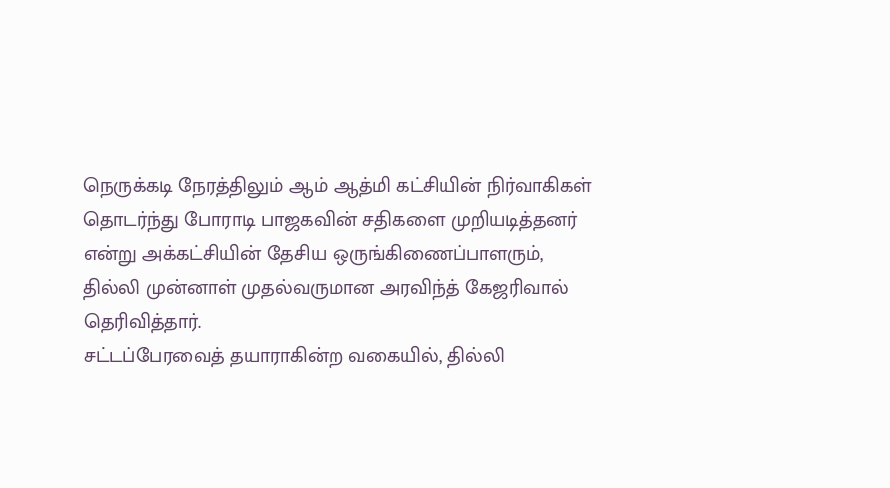நெருக்கடி நேரத்திலும் ஆம் ஆத்மி கட்சியின் நிர்வாகிகள் தொடர்ந்து போராடி பாஜகவின் சதிகளை முறியடித்தனர் என்று அக்கட்சியின் தேசிய ஒருங்கிணைப்பாளரும், தில்லி முன்னாள் முதல்வருமான அரவிந்த் கேஜரிவால் தெரிவித்தார்.
சட்டப்பேரவைத் தயாராகின்ற வகையில், தில்லி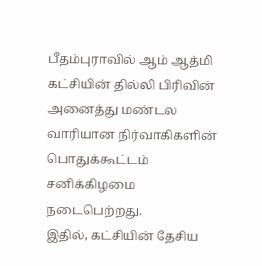பீதம்புராவில் ஆம் ஆத்மி கட்சியின் தில்லி பிரிவின் அனைத்து மண்டல வாரியான நிர்வாகிகளின் பொதுக்கூட்டம் சனிக்கிழமை நடைபெற்றது.
இதில், கட்சியின் தேசிய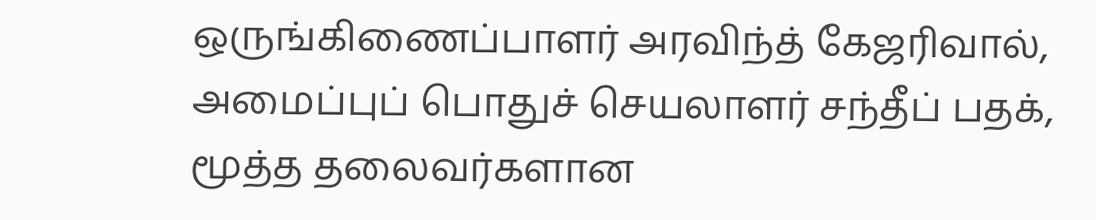ஒருங்கிணைப்பாளர் அரவிந்த் கேஜரிவால், அமைப்புப் பொதுச் செயலாளர் சந்தீப் பதக், மூத்த தலைவர்களான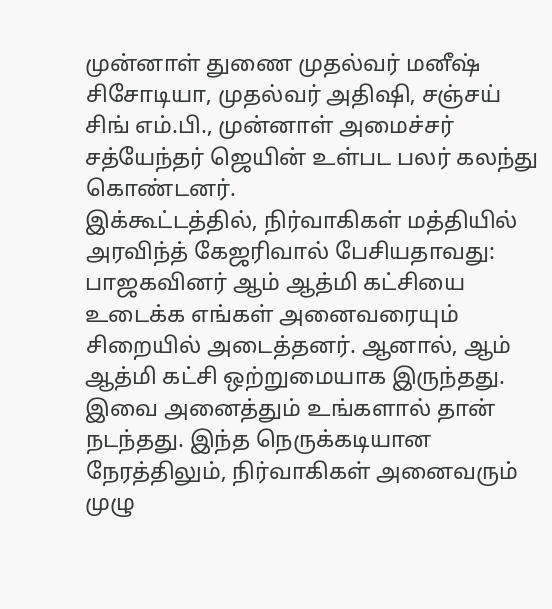முன்னாள் துணை முதல்வர் மனீஷ் சிசோடியா, முதல்வர் அதிஷி, சஞ்சய் சிங் எம்.பி., முன்னாள் அமைச்சர் சத்யேந்தர் ஜெயின் உள்பட பலர் கலந்து கொண்டனர்.
இக்கூட்டத்தில், நிர்வாகிகள் மத்தியில் அரவிந்த் கேஜரிவால் பேசியதாவது: பாஜகவினர் ஆம் ஆத்மி கட்சியை உடைக்க எங்கள் அனைவரையும் சிறையில் அடைத்தனர். ஆனால், ஆம் ஆத்மி கட்சி ஒற்றுமையாக இருந்தது. இவை அனைத்தும் உங்களால் தான் நடந்தது. இந்த நெருக்கடியான நேரத்திலும், நிர்வாகிகள் அனைவரும் முழு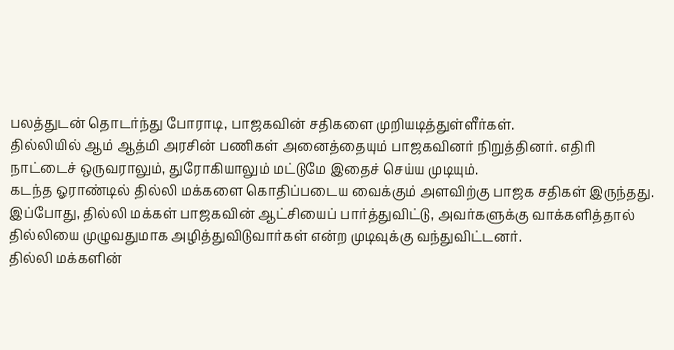பலத்துடன் தொடர்ந்து போராடி, பாஜகவின் சதிகளை முறியடித்துள்ளீர்கள்.
தில்லியில் ஆம் ஆத்மி அரசின் பணிகள் அனைத்தையும் பாஜகவினர் நிறுத்தினர். எதிரி நாட்டைச் ஒருவராலும், துரோகியாலும் மட்டுமே இதைச் செய்ய முடியும்.
கடந்த ஓராண்டில் தில்லி மக்களை கொதிப்படைய வைக்கும் அளவிற்கு பாஜக சதிகள் இருந்தது. இப்போது, தில்லி மக்கள் பாஜகவின் ஆட்சியைப் பார்த்துவிட்டு, அவர்களுக்கு வாக்களித்தால் தில்லியை முழுவதுமாக அழித்துவிடுவார்கள் என்ற முடிவுக்கு வந்துவிட்டனர்.
தில்லி மக்களின்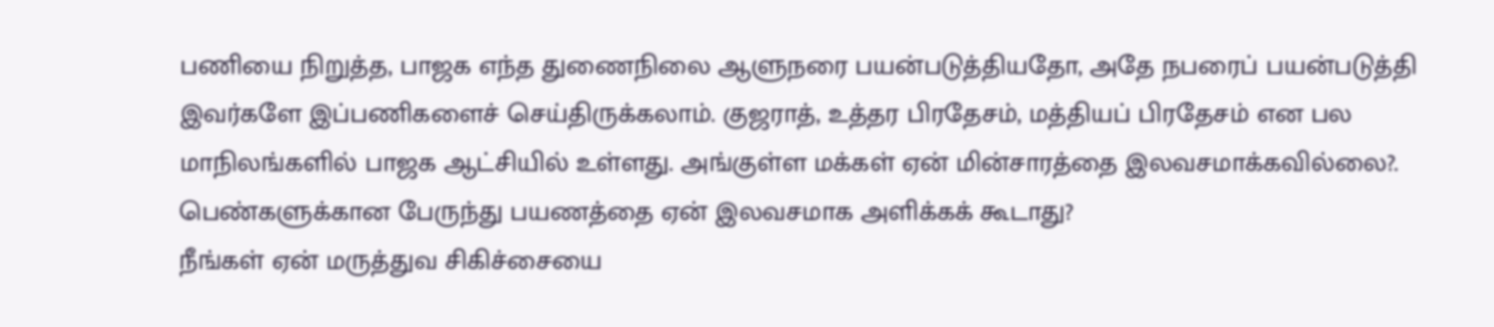பணியை நிறுத்த, பாஜக எந்த துணைநிலை ஆளுநரை பயன்படுத்தியதோ, அதே நபரைப் பயன்படுத்தி இவர்களே இப்பணிகளைச் செய்திருக்கலாம். குஜராத், உத்தர பிரதேசம், மத்தியப் பிரதேசம் என பல மாநிலங்களில் பாஜக ஆட்சியில் உள்ளது. அங்குள்ள மக்கள் ஏன் மின்சாரத்தை இலவசமாக்கவில்லை?. பெண்களுக்கான பேருந்து பயணத்தை ஏன் இலவசமாக அளிக்கக் கூடாது?
நீங்கள் ஏன் மருத்துவ சிகிச்சையை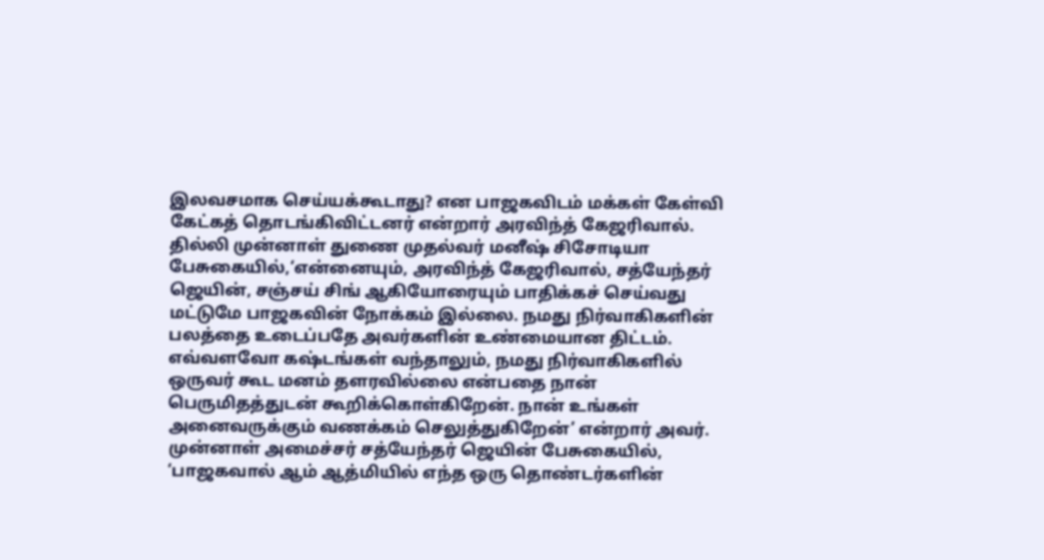இலவசமாக செய்யக்கூடாது? என பாஜகவிடம் மக்கள் கேள்வி கேட்கத் தொடங்கிவிட்டனர் என்றார் அரவிந்த் கேஜரிவால்.
தில்லி முன்னாள் துணை முதல்வர் மனீஷ் சிசோடியா பேசுகையில்,‘என்னையும், அரவிந்த் கேஜரிவால், சத்யேந்தர் ஜெயின், சஞ்சய் சிங் ஆகியோரையும் பாதிக்கச் செய்வது மட்டுமே பாஜகவின் நோக்கம் இல்லை. நமது நிர்வாகிகளின் பலத்தை உடைப்பதே அவர்களின் உண்மையான திட்டம். எவ்வளவோ கஷ்டங்கள் வந்தாலும், நமது நிர்வாகிகளில் ஒருவர் கூட மனம் தளரவில்லை என்பதை நான் பெருமிதத்துடன் கூறிக்கொள்கிறேன். நான் உங்கள் அனைவருக்கும் வணக்கம் செலுத்துகிறேன்’ என்றார் அவர்.
முன்னாள் அமைச்சர் சத்யேந்தர் ஜெயின் பேசுகையில், ‘பாஜகவால் ஆம் ஆத்மியில் எந்த ஒரு தொண்டர்களின்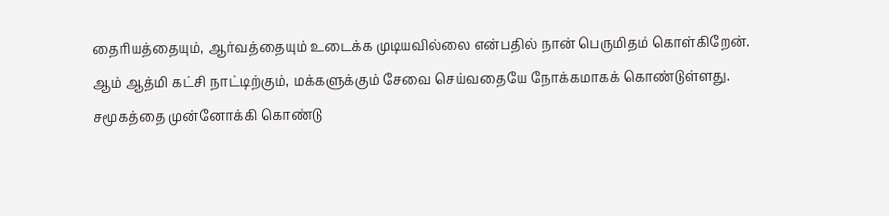தைரியத்தையும், ஆர்வத்தையும் உடைக்க முடியவில்லை என்பதில் நான் பெருமிதம் கொள்கிறேன். ஆம் ஆத்மி கட்சி நாட்டிற்கும், மக்களுக்கும் சேவை செய்வதையே நோக்கமாகக் கொண்டுள்ளது. சமூகத்தை முன்னோக்கி கொண்டு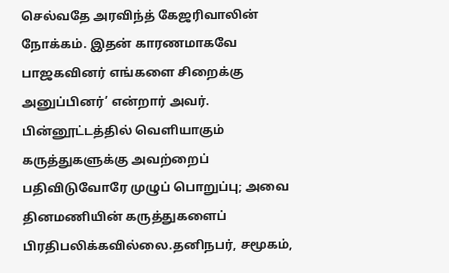செல்வதே அரவிந்த் கேஜரிவாலின் நோக்கம். இதன் காரணமாகவே பாஜகவினர் எங்களை சிறைக்கு அனுப்பினர்’ என்றார் அவர்.
பின்னூட்டத்தில் வெளியாகும் கருத்துகளுக்கு அவற்றைப் பதிவிடுவோரே முழுப் பொறுப்பு; அவை தினமணியின் கருத்துகளைப் பிரதிபலிக்கவில்லை.தனிநபர், சமூகம்,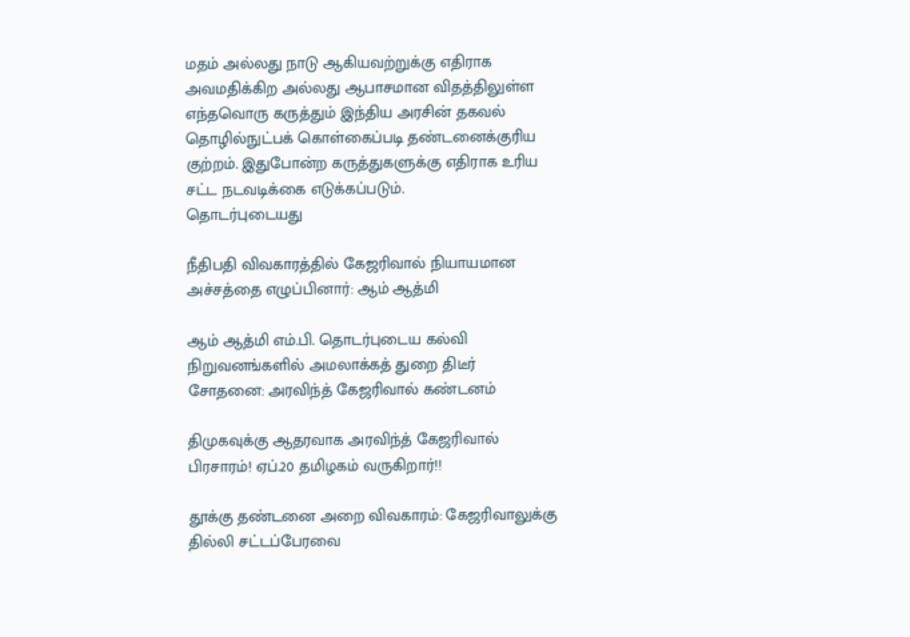மதம் அல்லது நாடு ஆகியவற்றுக்கு எதிராக அவமதிக்கிற அல்லது ஆபாசமான விதத்திலுள்ள எந்தவொரு கருத்தும் இந்திய அரசின் தகவல் தொழில்நுட்பக் கொள்கைப்படி தண்டனைக்குரிய குற்றம். இதுபோன்ற கருத்துகளுக்கு எதிராக உரிய சட்ட நடவடிக்கை எடுக்கப்படும்.
தொடர்புடையது

நீதிபதி விவகாரத்தில் கேஜரிவால் நியாயமான அச்சத்தை எழுப்பினார்: ஆம் ஆத்மி

ஆம் ஆத்மி எம்.பி. தொடர்புடைய கல்வி நிறுவனங்களில் அமலாக்கத் துறை திடீர் சோதனை: அரவிந்த் கேஜரிவால் கண்டனம்

திமுகவுக்கு ஆதரவாக அரவிந்த் கேஜரிவால் பிரசாரம்! ஏப்.20 தமிழகம் வருகிறார்!!

தூக்கு தண்டனை அறை விவகாரம்: கேஜரிவாலுக்கு தில்லி சட்டப்பேரவை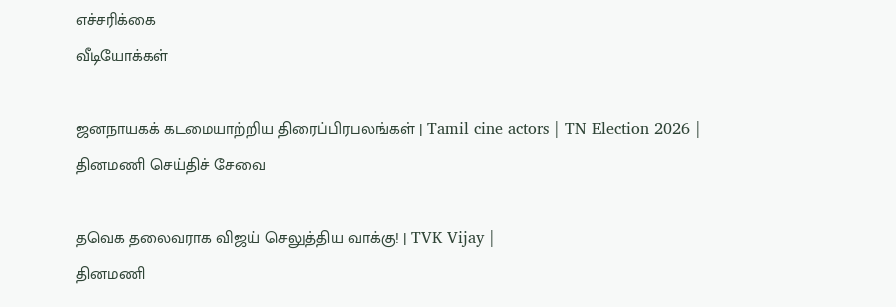எச்சரிக்கை
வீடியோக்கள்

ஜனநாயகக் கடமையாற்றிய திரைப்பிரபலங்கள் | Tamil cine actors | TN Election 2026 |
தினமணி செய்திச் சேவை

தவெக தலைவராக விஜய் செலுத்திய வாக்கு! | TVK Vijay |
தினமணி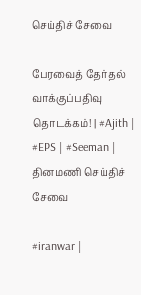செய்திச் சேவை

பேரவைத் தேர்தல் வாக்குப்பதிவு தொடக்கம்! | #Ajith | #EPS | #Seeman |
தினமணி செய்திச் சேவை

#iranwar |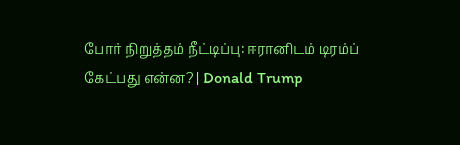போர் நிறுத்தம் நீட்டிப்பு: ஈரானிடம் டிரம்ப் கேட்பது என்ன? | Donald Trump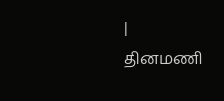|
தினமணி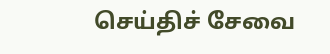செய்திச் சேவை